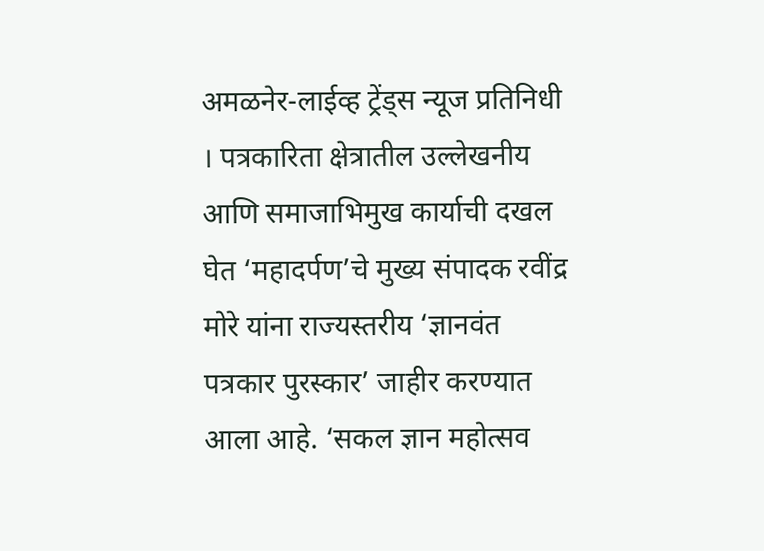अमळनेर-लाईव्ह ट्रेंड्स न्यूज प्रतिनिधी । पत्रकारिता क्षेत्रातील उल्लेखनीय आणि समाजाभिमुख कार्याची दखल घेत ‘महादर्पण’चे मुख्य संपादक रवींद्र मोरे यांना राज्यस्तरीय ‘ज्ञानवंत पत्रकार पुरस्कार’ जाहीर करण्यात आला आहे. ‘सकल ज्ञान महोत्सव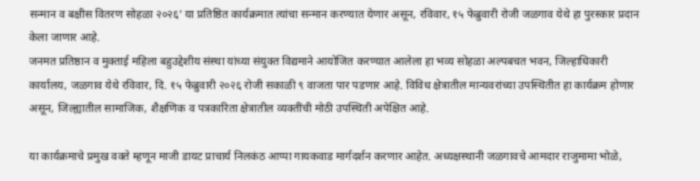सन्मान व बक्षीस वितरण सोहळा २०२६’ या प्रतिष्ठित कार्यक्रमात त्यांचा सन्मान करण्यात येणार असून, रविवार, १५ फेब्रुवारी रोजी जळगाव येथे हा पुरस्कार प्रदान केला जाणार आहे.
जनमत प्रतिष्ठान व मुक्ताई महिला बहुउद्देशीय संस्था यांच्या संयुक्त विद्यमाने आयोजित करण्यात आलेला हा भव्य सोहळा अल्पबचत भवन, जिल्हाधिकारी कार्यालय, जळगाव येथे रविवार, दि. १५ फेब्रुवारी २०२६ रोजी सकाळी ९ वाजता पार पडणार आहे. विविध क्षेत्रातील मान्यवरांच्या उपस्थितीत हा कार्यक्रम होणार असून, जिल्ह्यातील सामाजिक, शैक्षणिक व पत्रकारिता क्षेत्रातील व्यक्तींची मोठी उपस्थिती अपेक्षित आहे.

या कार्यक्रमाचे प्रमुख वक्ते म्हणून माजी डायट प्राचार्य निलकंठ आप्पा गायकवाड मार्गदर्शन करणार आहेत. अध्यक्षस्थानी जळगावचे आमदार राजुमामा भोळे,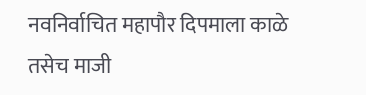नवनिर्वाचित महापौर दिपमाला काळे तसेच माजी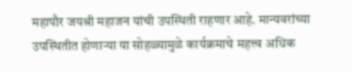महापौर जयश्री महाजन यांची उपस्थिती राहणार आहे. मान्यवरांच्या उपस्थितीत होणाऱ्या या सोहळ्यामुळे कार्यक्रमाचे महत्त्व अधिक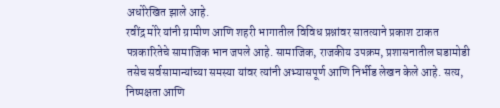अधोरेखित झाले आहे.
रवींद्र मोरे यांनी ग्रामीण आणि शहरी भागातील विविध प्रश्नांवर सातत्याने प्रकाश टाकत पत्रकारितेचे सामाजिक भान जपले आहे. सामाजिक, राजकीय उपक्रम, प्रशासनातील घडामोडी तसेच सर्वसामान्यांच्या समस्या यांवर त्यांनी अभ्यासपूर्ण आणि निर्भीड लेखन केले आहे. सत्य, निष्पक्षता आणि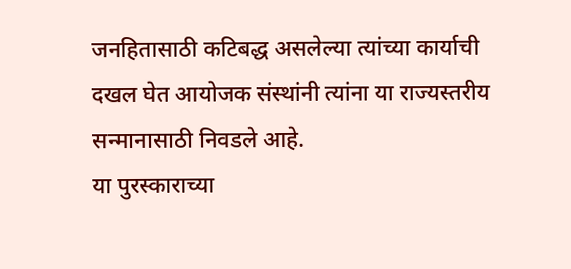जनहितासाठी कटिबद्ध असलेल्या त्यांच्या कार्याची दखल घेत आयोजक संस्थांनी त्यांना या राज्यस्तरीय सन्मानासाठी निवडले आहे.
या पुरस्काराच्या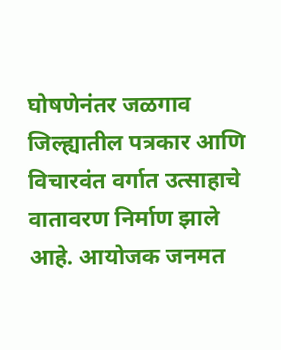घोषणेनंतर जळगाव जिल्ह्यातील पत्रकार आणि विचारवंत वर्गात उत्साहाचे वातावरण निर्माण झाले आहे. आयोजक जनमत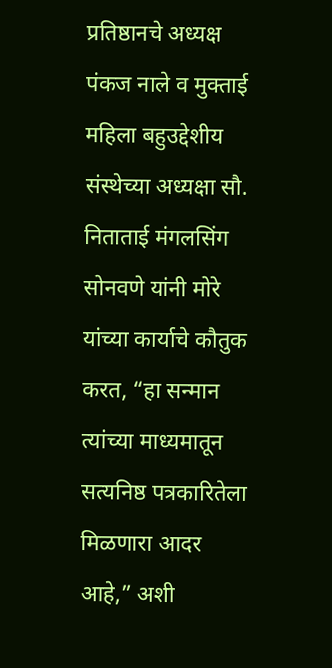प्रतिष्ठानचे अध्यक्ष पंकज नाले व मुक्ताई महिला बहुउद्देशीय संस्थेच्या अध्यक्षा सौ. निताताई मंगलसिंग सोनवणे यांनी मोरे यांच्या कार्याचे कौतुक करत, “हा सन्मान त्यांच्या माध्यमातून सत्यनिष्ठ पत्रकारितेला मिळणारा आदर आहे,” अशी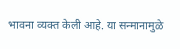भावना व्यक्त केली आहे. या सन्मानामुळे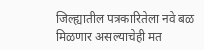जिल्ह्यातील पत्रकारितेला नवे बळ मिळणार असल्याचेही मत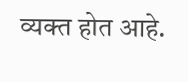व्यक्त होत आहे.